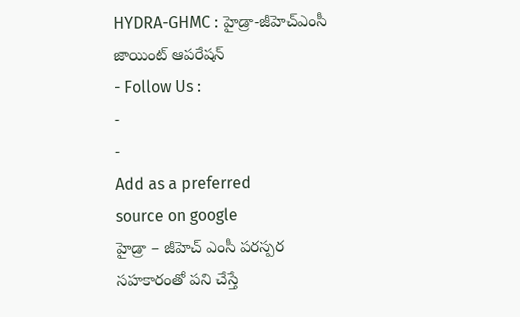HYDRA-GHMC : హైడ్రా-జీహెచ్ఎంసీ జాయింట్ ఆపరేషన్
- Follow Us :
-
-
Add as a preferred
source on google
హైడ్రా – జీహెచ్ ఎంసీ పరస్పర సహకారంతో పని చేస్తే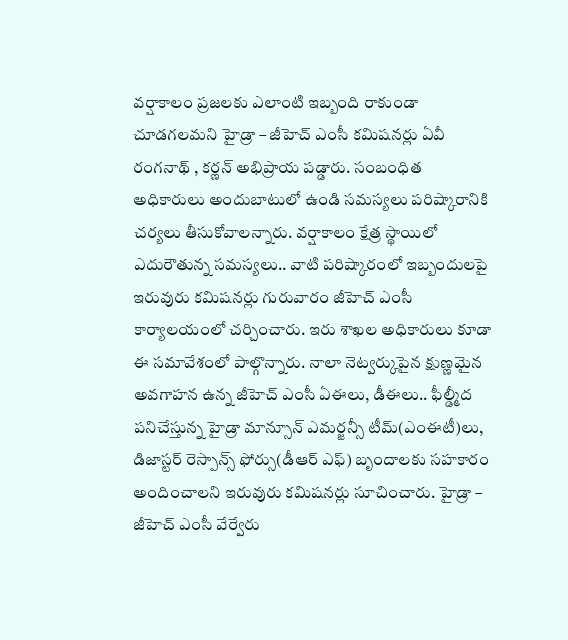వర్షాకాలం ప్రజలకు ఎలాంటి ఇబ్బంది రాకుండా చూడగలమని హైడ్రా – జీహెచ్ ఎంసీ కమిషనర్లు ఏవీ రంగనాథ్ , కర్ణన్ అభిప్రాయ పడ్డారు. సంబంధిత అధికారులు అందుబాటులో ఉండి సమస్యలు పరిష్కారానికి చర్యలు తీసుకోవాలన్నారు. వర్షాకాలం క్షేత్ర స్థాయిలో ఎదురౌతున్న సమస్యలు.. వాటి పరిష్కారంలో ఇబ్బందులపై ఇరువురు కమిషనర్లు గురువారం జీహెచ్ ఎంసీ కార్యాలయంలో చర్చించారు. ఇరు శాఖల అధికారులు కూడా ఈ సమావేశంలో పాల్గొన్నారు. నాలా నెట్వర్కుపైన క్షుణ్ణమైన అవగాహన ఉన్న జీహెచ్ ఎంసీ ఏఈలు, డీఈలు.. ఫీల్డ్మీద పనిచేస్తున్న హైడ్రా మాన్సూన్ ఎమర్జన్సీ టీమ్(ఎంఈటీ)లు, డిజాస్టర్ రెస్పాన్స్ ఫోర్సు(డీఆర్ ఎఫ్) బృందాలకు సహకారం అందించాలని ఇరువురు కమిషనర్లు సూచించారు. హైడ్రా – జీహెచ్ ఎంసీ వేర్వేరు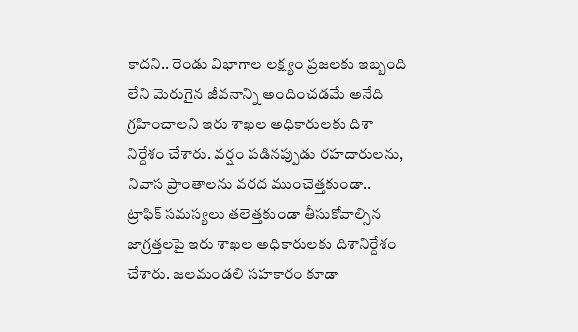కాదని.. రెండు విభాగాల లక్ష్యం ప్రజలకు ఇబ్బంది లేని మెరుగైన జీవనాన్ని అందించడమే అనేది గ్రహించాలని ఇరు శాఖల అధికారులకు దిశా నిర్దేశం చేశారు. వర్షం పడినప్పుడు రహదారులను, నివాస ప్రాంతాలను వరద ముంచెత్తకుండా.. ట్రాఫిక్ సమస్యలు తలెత్తకుండా తీసుకోవాల్సిన జాగ్రత్తలపై ఇరు శాఖల అధికారులకు దిశానిర్దేశం చేశారు. జలమండలి సహకారం కూడా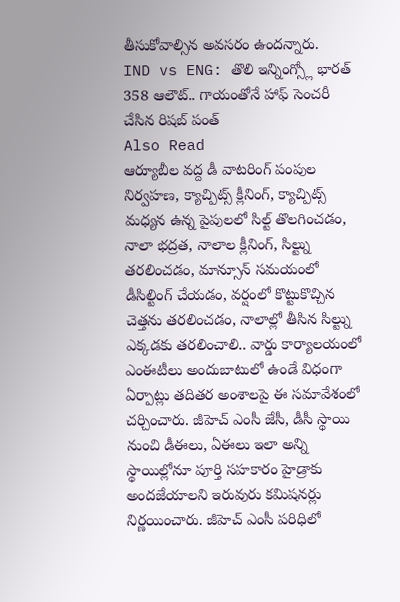తీసుకోవాల్సిన అవసరం ఉందన్నారు.
IND vs ENG: తొలి ఇన్నింగ్స్లో భారత్ 358 ఆలౌట్.. గాయంతోనే హాఫ్ సెంచరీ చేసిన రిషబ్ పంత్
Also Read
ఆర్యూబీల వద్ద డీ వాటరింగ్ పంపుల నిర్వహణ, క్యాచ్పిట్స్ క్లీనింగ్, క్యాచ్పిట్స్ మధ్యన ఉన్న పైపులలో సిల్ట్ తొలగించడం, నాలా భద్రత, నాలాల క్లీనింగ్, సిల్ట్ను తరలించడం, మాన్సూన్ సమయంలో డీసిల్టింగ్ చేయడం, వర్షంలో కొట్టుకొచ్చిన చెత్తను తరలించడం, నాలాల్లో తీసిన సిల్ట్ను ఎక్కడకు తరలించాలి.. వార్డు కార్యాలయంలో ఎంఈటీలు అందుబాటులో ఉండే విధంగా ఏర్పాట్లు తదితర అంశాలపై ఈ సమావేశంలో చర్చించారు. జీహెచ్ ఎంసీ జేసీ, డీసీ స్థాయి నుంచి డీఈలు, ఏఈలు ఇలా అన్ని స్థాయిల్లోనూ పూర్తి సహకారం హైడ్రాకు అందజేయాలని ఇరువురు కమిషనర్లు నిర్ణయించారు. జీహెచ్ ఎంసీ పరిధిలో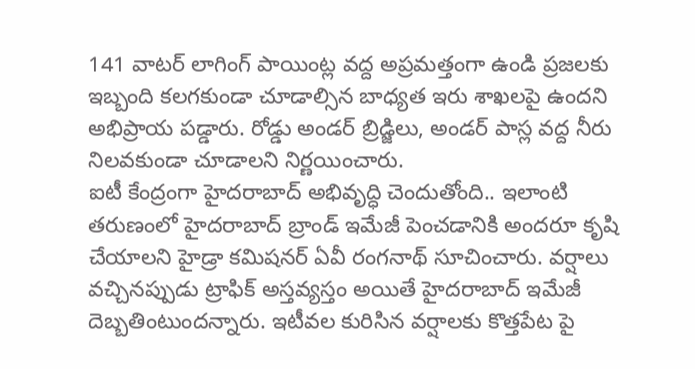141 వాటర్ లాగింగ్ పాయింట్ల వద్ద అప్రమత్తంగా ఉండి ప్రజలకు ఇబ్బంది కలగకుండా చూడాల్సిన బాధ్యత ఇరు శాఖలపై ఉందని అభిప్రాయ పడ్డారు. రోడ్డు అండర్ బ్రిడ్జిలు, అండర్ పాస్ల వద్ద నీరు నిలవకుండా చూడాలని నిర్ణయించారు.
ఐటీ కేంద్రంగా హైదరాబాద్ అభివృద్ధి చెందుతోంది.. ఇలాంటి తరుణంలో హైదరాబాద్ బ్రాండ్ ఇమేజీ పెంచడానికి అందరూ కృషి చేయాలని హైడ్రా కమిషనర్ ఏవీ రంగనాథ్ సూచించారు. వర్షాలు వచ్చినప్పుడు ట్రాఫిక్ అస్తవ్యస్తం అయితే హైదరాబాద్ ఇమేజీ దెబ్బతింటుందన్నారు. ఇటీవల కురిసిన వర్షాలకు కొత్తపేట పై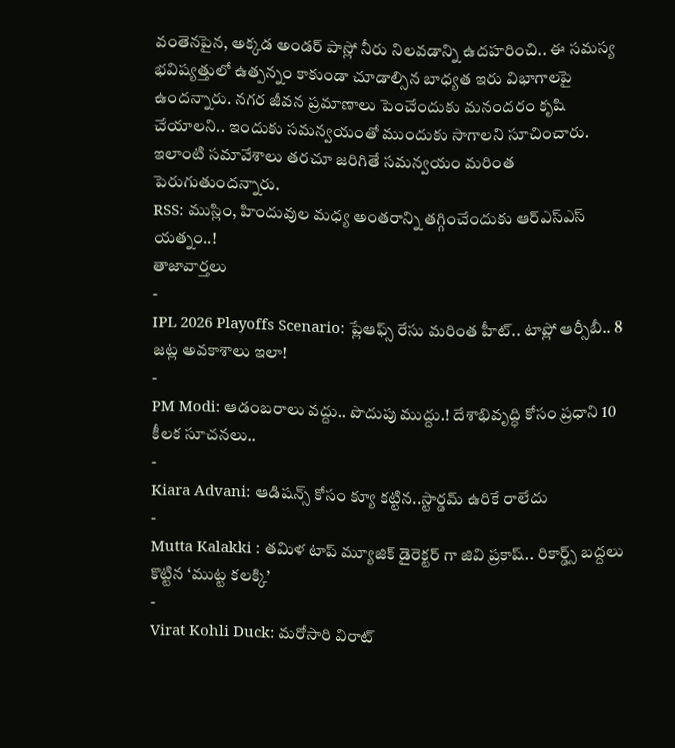వంతెనపైన, అక్కడ అండర్ పాస్లో నీరు నిలవడాన్ని ఉదహరించి.. ఈ సమస్య భవిష్యత్తులో ఉత్పన్నం కాకుండా చూడాల్సిన బాధ్యత ఇరు విభాగాలపై ఉందన్నారు. నగర జీవన ప్రమాణాలు పెంచేందుకు మనందరం కృషి చేయాలని.. ఇందుకు సమన్వయంతో ముందుకు సాగాలని సూచించారు. ఇలాంటి సమావేశాలు తరచూ జరిగితే సమన్వయం మరింత పెరుగుతుందన్నారు.
RSS: ముస్లిం, హిందువుల మధ్య అంతరాన్ని తగ్గించేందుకు ఆర్ఎస్ఎస్ యత్నం..!
తాజావార్తలు
-
IPL 2026 Playoffs Scenario: ప్లేఆఫ్స్ రేసు మరింత హీట్.. టాప్లో ఆర్సీబీ.. 8 జట్ల అవకాశాలు ఇలా!
-
PM Modi: ఆడంబరాలు వద్దు.. పొదుపు ముద్దు.! దేశాభివృద్ధి కోసం ప్రధాని 10 కీలక సూచనలు..
-
Kiara Advani: ఆడిషన్స్ కోసం క్యూ కట్టిన..స్టార్డమ్ ఉరికే రాలేదు
-
Mutta Kalakki : తమిళ టాప్ మ్యూజిక్ డైరెక్టర్ గా జివి ప్రకాష్.. రికార్డ్స్ బద్దలు కొట్టిన ‘ముట్ట కలక్కి’
-
Virat Kohli Duck: మరోసారి విరాట్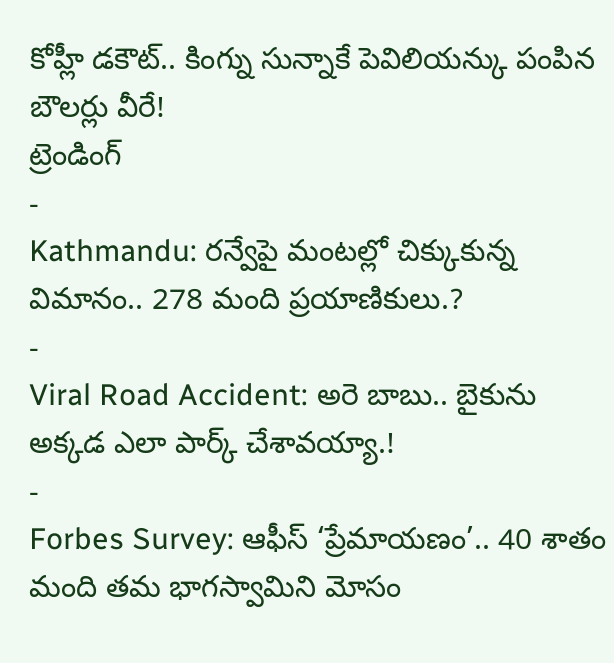కోహ్లీ డకౌట్.. కింగ్ను సున్నాకే పెవిలియన్కు పంపిన బౌలర్లు వీరే!
ట్రెండింగ్
-
Kathmandu: రన్వేపై మంటల్లో చిక్కుకున్న విమానం.. 278 మంది ప్రయాణికులు.?
-
Viral Road Accident: అరె బాబు.. బైకును అక్కడ ఎలా పార్క్ చేశావయ్యా.!
-
Forbes Survey: ఆఫీస్ ‘ప్రేమాయణం’.. 40 శాతం మంది తమ భాగస్వామిని మోసం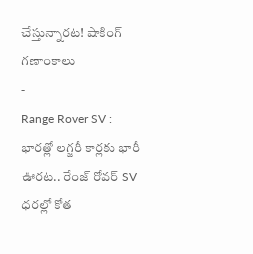చేస్తున్నారట! షాకింగ్ గణాంకాలు
-
Range Rover SV : భారత్లో లగ్జరీ కార్లకు భారీ ఊరట.. రేంజ్ రోవర్ SV ధరల్లో కోత